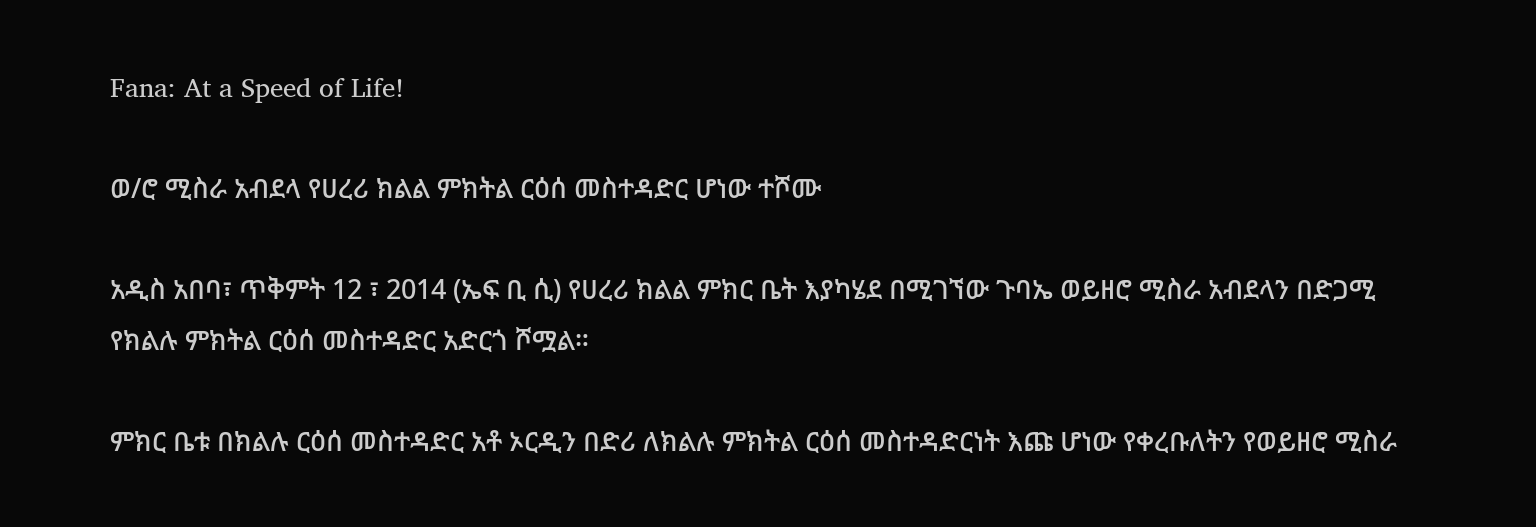Fana: At a Speed of Life!

ወ/ሮ ሚስራ አብደላ የሀረሪ ክልል ምክትል ርዕሰ መስተዳድር ሆነው ተሾሙ

አዲስ አበባ፣ ጥቅምት 12 ፣ 2014 (ኤፍ ቢ ሲ) የሀረሪ ክልል ምክር ቤት እያካሄደ በሚገኘው ጉባኤ ወይዘሮ ሚስራ አብደላን በድጋሚ የክልሉ ምክትል ርዕሰ መስተዳድር አድርጎ ሾሟል።

ምክር ቤቱ በክልሉ ርዕሰ መስተዳድር አቶ ኦርዲን በድሪ ለክልሉ ምክትል ርዕሰ መስተዳድርነት እጩ ሆነው የቀረቡለትን የወይዘሮ ሚስራ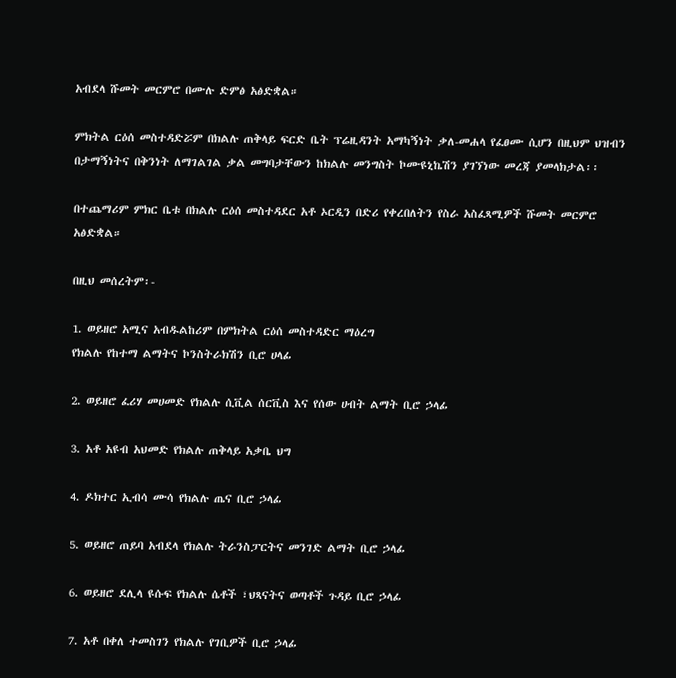አብደላ ሹመት መርምሮ በሙሉ ድምፅ አፅድቋል።

ምክትል ርዕሰ መስተዳድሯም በክልሉ ጠቅላይ ፍርድ ቤት ፕሬዚዳንት አማካኝነት ቃለ-መሐላ የፈፀሙ ሲሆን በዚህም ህዝብን በታማኝነትና በቅንነት ለማገልገል ቃል መግባታቸውን ከክልሉ መንግስት ኮሙዩኒኬሽን ያገኘነው መረጃ ያመላክታል፡፡

በተጨማሪም ምክር ቤቱ በክልሉ ርዕሰ መስተዳደር አቶ ኦርዲን በድሪ የቀረበለትን የስራ አስፈጻሚዎች ሹመት መርምሮ አፅድቋል።

በዚህ መሰረትም፡-

1. ወይዘሮ አሚና አብዱልከሪም በምክትል ርዕሰ መስተዳድር ማዕረግ
የክልሉ የከተማ ልማትና ኮንስትራክሽን ቢሮ ሀላፊ

2. ወይዘሮ ፈሪሃ መሀመድ የክልሉ ሲቪል ሰርቪስ እና የሰው ሀብት ልማት ቢሮ ኃላፊ

3. አቶ አዩብ አህመድ የክልሉ ጠቅላይ አቃቤ ህግ

4. ዶክተር ኢብሳ ሙሳ የክልሉ ጤና ቢሮ ኃላፊ

5. ወይዘሮ ጠይባ አብደላ የክልሉ ትራንስፓርትና መንገድ ልማት ቢሮ ኃላፊ

6. ወይዘሮ ደሊላ ዩሱፍ የክልሉ ሴቶች ፣ህጻናትና ወጣቶች ጉዳይ ቢሮ ኃላፊ

7. አቶ በቀለ ተመስገን የክልሉ የገቢዎች ቢሮ ኃላፊ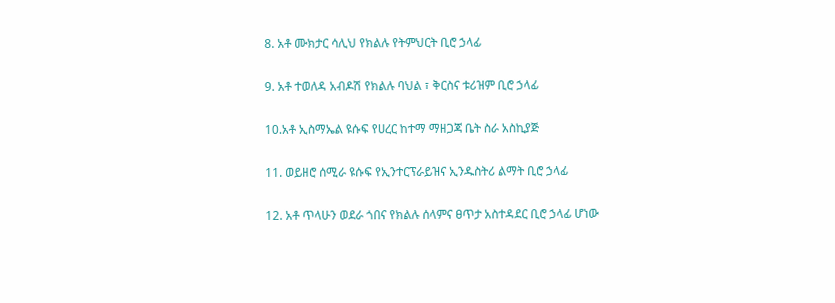8. አቶ ሙክታር ሳሊህ የክልሉ የትምህርት ቢሮ ኃላፊ

9. አቶ ተወለዳ አብዶሽ የክልሉ ባህል ፣ ቅርስና ቱሪዝም ቢሮ ኃላፊ

10.አቶ ኢስማኤል ዩሱፍ የሀረር ከተማ ማዘጋጃ ቤት ስራ አስኪያጅ

11. ወይዘሮ ሰሚራ ዩሱፍ የኢንተርፕራይዝና ኢንዱስትሪ ልማት ቢሮ ኃላፊ

12. አቶ ጥላሁን ወደራ ጎበና የክልሉ ሰላምና ፀጥታ አስተዳደር ቢሮ ኃላፊ ሆነው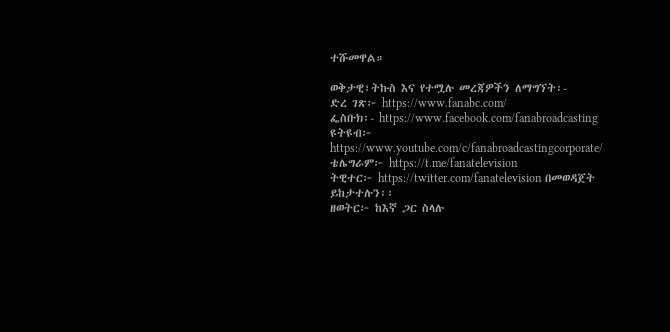ተሹመዋል።

ወቅታዊ፣ትኩስ እና የተሟሉ መረጃዎችን ለማግኘት፡-
ድረ ገጽ፦ https://www.fanabc.com/
ፌስቡክ፡- https://www.facebook.com/fanabroadcasting
ዩትዩብ፦ https://www.youtube.com/c/fanabroadcastingcorporate/
ቴሌግራም፦ https://t.me/fanatelevision
ትዊተር፦ https://twitter.com/fanatelevision በመወዳጀት ይከታተሉን፡፡
ዘወትር፦ ከእኛ ጋር ስላሉ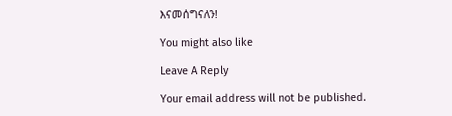እናመሰግናለን!

You might also like

Leave A Reply

Your email address will not be published.